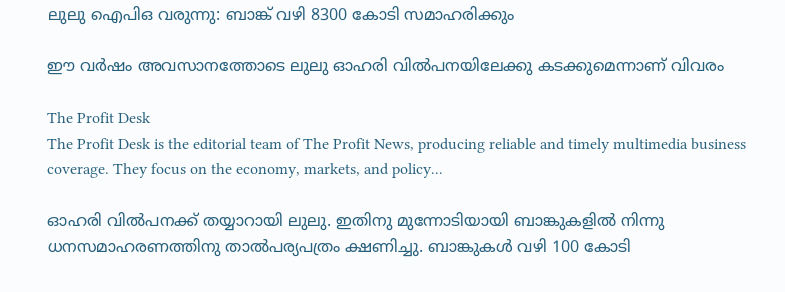ലുലു ഐപിഒ വരുന്നു: ബാങ്ക് വഴി 8300 കോടി സമാഹരിക്കും

ഈ വര്‍ഷം അവസാനത്തോടെ ലുലു ഓഹരി വില്‍പനയിലേക്കു കടക്കുമെന്നാണ് വിവരം

The Profit Desk
The Profit Desk is the editorial team of The Profit News, producing reliable and timely multimedia business coverage. They focus on the economy, markets, and policy...

ഓഹരി വില്‍പനക്ക് തയ്യാറായി ലുലു. ഇതിനു മുന്നോടിയായി ബാങ്കുകളില്‍ നിന്നു ധനസമാഹരണത്തിനു താല്‍പര്യപത്രം ക്ഷണിച്ചു. ബാങ്കുകള്‍ വഴി 100 കോടി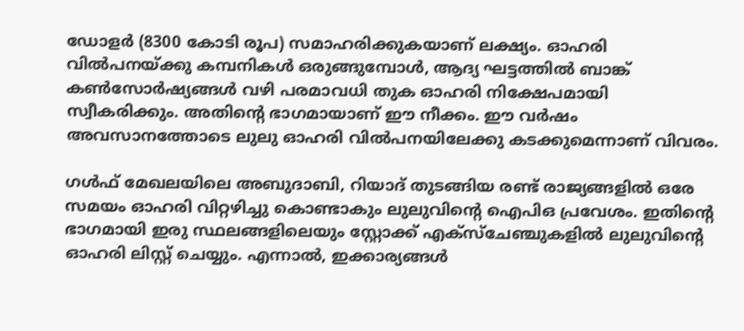ഡോളര്‍ (8300 കോടി രൂപ) സമാഹരിക്കുകയാണ് ലക്ഷ്യം. ഓഹരി വില്‍പനയ്ക്കു കമ്പനികള്‍ ഒരുങ്ങുമ്പോള്‍, ആദ്യ ഘട്ടത്തില്‍ ബാങ്ക് കണ്‍സോര്‍ഷ്യങ്ങള്‍ വഴി പരമാവധി തുക ഓഹരി നിക്ഷേപമായി സ്വീകരിക്കും. അതിന്റെ ഭാഗമായാണ് ഈ നീക്കം. ഈ വര്‍ഷം അവസാനത്തോടെ ലുലു ഓഹരി വില്‍പനയിലേക്കു കടക്കുമെന്നാണ് വിവരം.

ഗള്‍ഫ് മേഖലയിലെ അബുദാബി, റിയാദ് തുടങ്ങിയ രണ്ട് രാജ്യങ്ങളില്‍ ഒരേ സമയം ഓഹരി വിറ്റഴിച്ചു കൊണ്ടാകും ലുലുവിന്റെ ഐപിഒ പ്രവേശം. ഇതിന്റെ ഭാഗമായി ഇരു സ്ഥലങ്ങളിലെയും സ്റ്റോക്ക് എക്‌സ്‌ചേഞ്ചുകളില്‍ ലുലുവിന്റെ ഓഹരി ലിസ്റ്റ് ചെയ്യും. എന്നാല്‍, ഇക്കാര്യങ്ങള്‍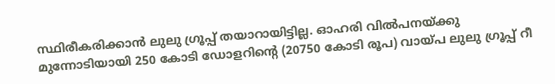സ്ഥിരീകരിക്കാന്‍ ലുലു ഗ്രൂപ്പ് തയാറായിട്ടില്ല. ഓഹരി വില്‍പനയ്ക്കു മുന്നോടിയായി 250 കോടി ഡോളറിന്റെ (20750 കോടി രൂപ) വായ്പ ലുലു ഗ്രൂപ്പ് റീ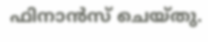ഫിനാന്‍സ് ചെയ്തു.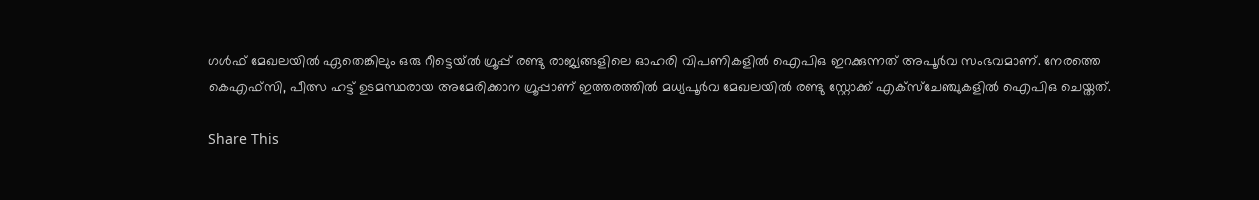ഗള്‍ഫ് മേഖലയില്‍ ഏതെങ്കിലും ഒരു റീട്ടെയ്ല്‍ ഗ്രൂപ്പ് രണ്ടു രാജ്യങ്ങളിലെ ഓഹരി വിപണികളില്‍ ഐപിഒ ഇറക്കുന്നത് അപൂര്‍വ സംഭവമാണ്. നേരത്തെ കെഎഫ്‌സി, പീത്സ ഹട്ട് ഉടമസ്ഥരായ അമേരിക്കാന ഗ്രൂപ്പാണ് ഇത്തരത്തില്‍ മധ്യപൂര്‍വ മേഖലയില്‍ രണ്ടു സ്റ്റോക്ക് എക്‌സ്‌ചേഞ്ചുകളില്‍ ഐപിഒ ചെയ്തത്.

Share This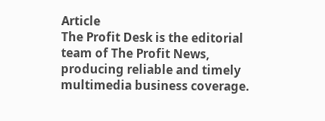Article
The Profit Desk is the editorial team of The Profit News, producing reliable and timely multimedia business coverage.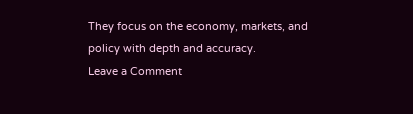They focus on the economy, markets, and policy with depth and accuracy.
Leave a Comment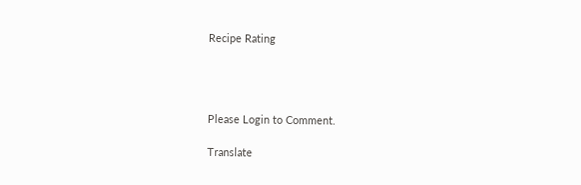Recipe Rating




Please Login to Comment.

Translate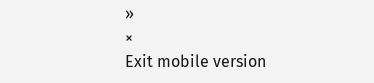»
×
Exit mobile version